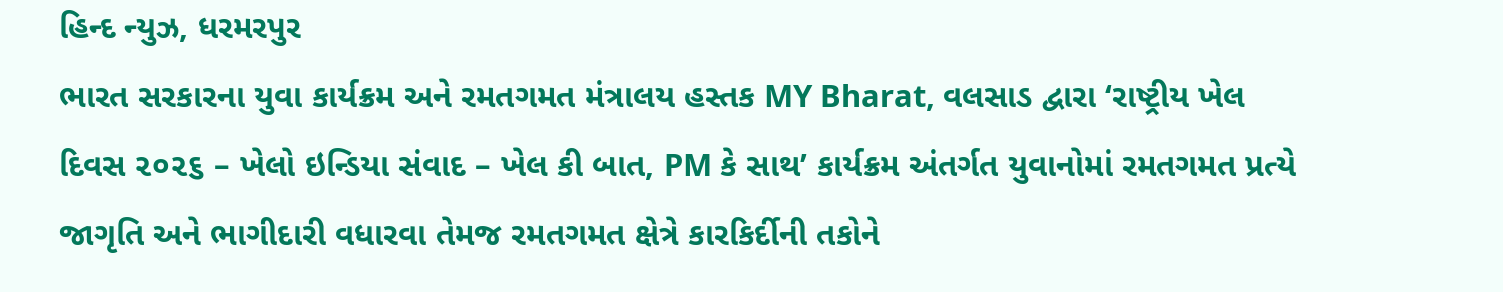હિન્દ ન્યુઝ, ધરમરપુર
ભારત સરકારના યુવા કાર્યક્રમ અને રમતગમત મંત્રાલય હસ્તક MY Bharat, વલસાડ દ્વારા ‘રાષ્ટ્રીય ખેલ દિવસ ૨૦૨૬ – ખેલો ઇન્ડિયા સંવાદ – ખેલ કી બાત, PM કે સાથ’ કાર્યક્રમ અંતર્ગત યુવાનોમાં રમતગમત પ્રત્યે જાગૃતિ અને ભાગીદારી વધારવા તેમજ રમતગમત ક્ષેત્રે કારકિર્દીની તકોને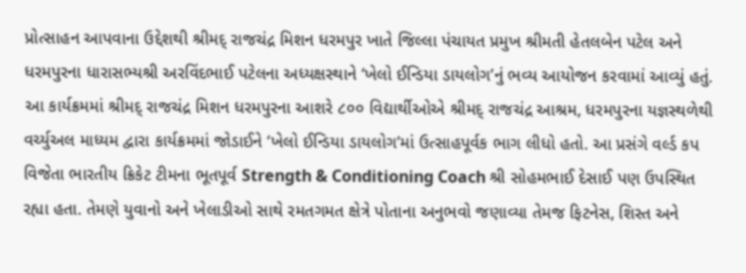પ્રોત્સાહન આપવાના ઉદ્દેશથી શ્રીમદ્ રાજચંદ્ર મિશન ધરમપુર ખાતે જિલ્લા પંચાયત પ્રમુખ શ્રીમતી હેતલબેન પટેલ અને ધરમપુરના ધારાસભ્યશ્રી અરવિંદભાઈ પટેલના અધ્યક્ષસ્થાને ‘ખેલો ઈન્ડિયા ડાયલોગ’નું ભવ્ય આયોજન કરવામાં આવ્યું હતું.
આ કાર્યક્રમમાં શ્રીમદ્ રાજચંદ્ર મિશન ધરમપુરના આશરે ૮૦૦ વિદ્યાર્થીઓએ શ્રીમદ્ રાજચંદ્ર આશ્રમ, ધરમપુરના યજ્ઞસ્થળેથી વર્ચ્યુઅલ માધ્યમ દ્વારા કાર્યક્રમમાં જોડાઈને ‘ખેલો ઈન્ડિયા ડાયલોગ’માં ઉત્સાહપૂર્વક ભાગ લીધો હતો. આ પ્રસંગે વર્લ્ડ કપ વિજેતા ભારતીય ક્રિકેટ ટીમના ભૂતપૂર્વ Strength & Conditioning Coach શ્રી સોહમભાઈ દેસાઈ પણ ઉપસ્થિત રહ્યા હતા. તેમણે યુવાનો અને ખેલાડીઓ સાથે રમતગમત ક્ષેત્રે પોતાના અનુભવો જણાવ્યા તેમજ ફિટનેસ, શિસ્ત અને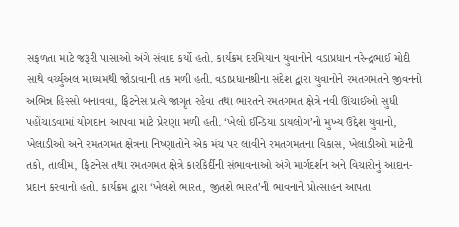સફળતા માટે જરૂરી પાસાઓ અંગે સંવાદ કર્યો હતો. કાર્યક્રમ દરમિયાન યુવાનોને વડાપ્રધાન નરેન્દ્રભાઈ મોદી સાથે વર્ચ્યુઅલ માધ્યમથી જોડાવાની તક મળી હતી. વડાપ્રધાનશ્રીના સંદેશ દ્વારા યુવાનોને રમતગમતને જીવનનો અભિન્ન હિસ્સો બનાવવા, ફિટનેસ પ્રત્યે જાગૃત રહેવા તથા ભારતને રમતગમત ક્ષેત્રે નવી ઊંચાઈઓ સુધી પહોંચાડવામાં યોગદાન આપવા માટે પ્રેરણા મળી હતી. ‘ખેલો ઈન્ડિયા ડાયલોગ’નો મુખ્ય ઉદ્દેશ યુવાનો, ખેલાડીઓ અને રમતગમત ક્ષેત્રના નિષ્ણાતોને એક મંચ પર લાવીને રમતગમતના વિકાસ, ખેલાડીઓ માટેની તકો, તાલીમ, ફિટનેસ તથા રમતગમત ક્ષેત્રે કારકિર્દીની સંભાવનાઓ અંગે માર્ગદર્શન અને વિચારોનું આદાન-પ્રદાન કરવાનો હતો. કાર્યક્રમ દ્વારા ‘ખેલશે ભારત, જીતશે ભારત’ની ભાવનાને પ્રોત્સાહન આપતા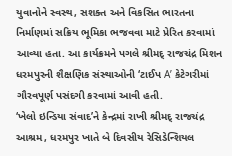યુવાનોને સ્વસ્થ, સશક્ત અને વિકસિત ભારતના નિર્માણમાં સક્રિય ભૂમિકા ભજવવા માટે પ્રેરિત કરવામાં આવ્યા હતા. આ કાર્યક્રમને પગલે શ્રીમદ્ રાજચંદ્ર મિશન ધરમપુરની શૈક્ષણિક સંસ્થાઓની ‘ટાઈપ A’ કેટેગરીમાં ગૌરવપૂર્ણ પસંદગી કરવામાં આવી હતી.
‘ખેલો ઇન્ડિયા સંવાદ’ને કેન્દ્રમાં રાખી શ્રીમદ્ રાજચંદ્ર આશ્રમ, ધરમપુર ખાતે બે દિવસીય રેસિડેન્શિયલ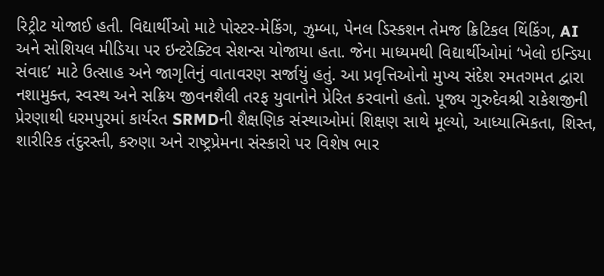રિટ્રીટ યોજાઈ હતી. વિદ્યાર્થીઓ માટે પોસ્ટર-મેકિંગ, ઝુમ્બા, પેનલ ડિસ્કશન તેમજ ક્રિટિકલ થિંકિંગ, AI અને સોશિયલ મીડિયા પર ઇન્ટરેક્ટિવ સેશન્સ યોજાયા હતા. જેના માધ્યમથી વિદ્યાર્થીઓમાં ‘ખેલો ઇન્ડિયા સંવાદ’ માટે ઉત્સાહ અને જાગૃતિનું વાતાવરણ સર્જાયું હતું. આ પ્રવૃત્તિઓનો મુખ્ય સંદેશ રમતગમત દ્વારા નશામુક્ત, સ્વસ્થ અને સક્રિય જીવનશૈલી તરફ યુવાનોને પ્રેરિત કરવાનો હતો. પૂજ્ય ગુરુદેવશ્રી રાકેશજીની પ્રેરણાથી ધરમપુરમાં કાર્યરત SRMDની શૈક્ષણિક સંસ્થાઓમાં શિક્ષણ સાથે મૂલ્યો, આધ્યાત્મિકતા, શિસ્ત, શારીરિક તંદુરસ્તી, કરુણા અને રાષ્ટ્રપ્રેમના સંસ્કારો પર વિશેષ ભાર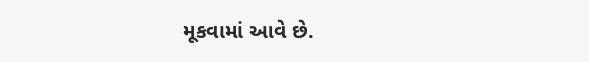મૂકવામાં આવે છે.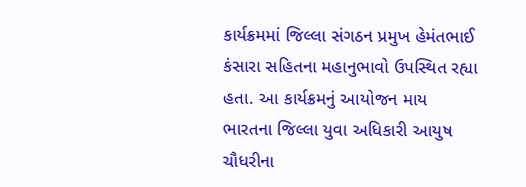કાર્યક્રમમાં જિલ્લા સંગઠન પ્રમુખ હેમંતભાઈ કંસારા સહિતના મહાનુભાવો ઉપસ્થિત રહ્યા હતા. આ કાર્યક્રમનું આયોજન માય ભારતના જિલ્લા યુવા અધિકારી આયુષ ચૌધરીના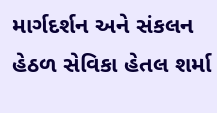માર્ગદર્શન અને સંકલન હેઠળ સેવિકા હેતલ શર્મા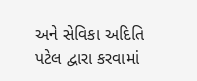અને સેવિકા અદિતિ પટેલ દ્વારા કરવામાં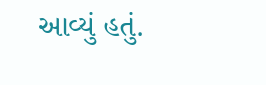આવ્યું હતું.